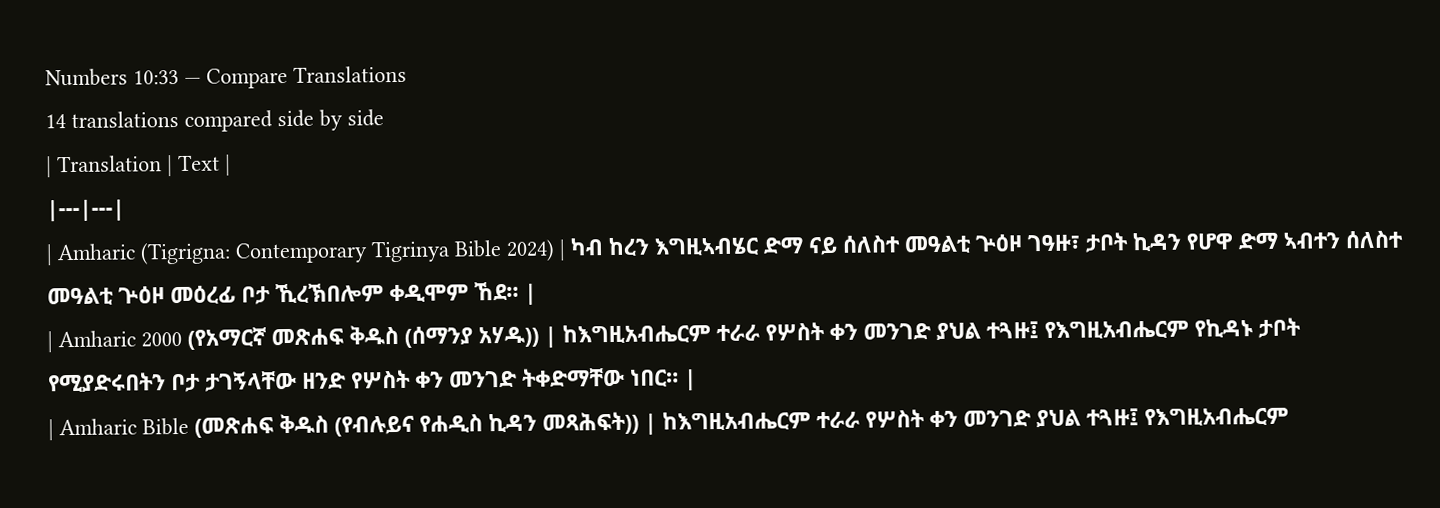Numbers 10:33 — Compare Translations
14 translations compared side by side
| Translation | Text |
|---|---|
| Amharic (Tigrigna: Contemporary Tigrinya Bible 2024) | ካብ ከረን እግዚኣብሄር ድማ ናይ ሰለስተ መዓልቲ ጕዕዞ ገዓዙ፣ ታቦት ኪዳን የሆዋ ድማ ኣብተን ሰለስተ መዓልቲ ጕዕዞ መዕረፊ ቦታ ኺረኽበሎም ቀዲሞም ኸደ። |
| Amharic 2000 (የአማርኛ መጽሐፍ ቅዱስ (ሰማንያ አሃዱ)) | ከእግዚአብሔርም ተራራ የሦስት ቀን መንገድ ያህል ተጓዙ፤ የእግዚአብሔርም የኪዳኑ ታቦት የሚያድሩበትን ቦታ ታገኝላቸው ዘንድ የሦስት ቀን መንገድ ትቀድማቸው ነበር። |
| Amharic Bible (መጽሐፍ ቅዱስ (የብሉይና የሐዲስ ኪዳን መጻሕፍት)) | ከእግዚአብሔርም ተራራ የሦስት ቀን መንገድ ያህል ተጓዙ፤ የእግዚአብሔርም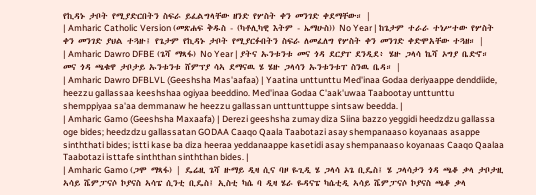የኪዳኑ ታቦት የሚያድርበትን ስፍራ ይፈልግላቸው ዘንድ የሦስት ቀን መንገድ ቀደማቸው። |
| Amharic Catholic Version (መጽሐፍ ቅዱስ - (ካቶሊካዊ እትም - ኤማሁስ)) No Year | ከጌታም ተራራ ተነሥተው የሦስት ቀን መንገድ ያህል ተጓዙ፤ የጌታም የኪዳኑ ታቦት የሚያርፉበትን ስፍራ ለመፈለግ የሦስት ቀን መንገድ ቀድሞአቸው ተጓዘ። |
| Amharic Dawro DFBE (ጌሻ ማጻፋ) No Year | ያትና ኡንቱንቱ መና ጎዳ ደርያፐ ደንዲደ፥ ሄዙ ጋላሳ ኬሻ ኦግያ ቤድኖ። መና ጎዳ ጫቁዋ ታቦታይ ኡንቱንቱ ሸምፕያ ሳኣ ደማናዉ ሄ ሄዙ ጋላሳን ኡንቱንቱፐ ስንዉ ቤዳ። |
| Amharic Dawro DFBLVL (Geeshsha Mas'aafaa) | Yaatina unttunttu Med'inaa Godaa deriyaappe denddiide, heezzu gallassaa keeshshaa ogiyaa beeddino. Med'inaa Godaa C'aak'uwaa Taabootay unttunttu shemppiyaa sa'aa demmanaw he heezzu gallassan unttunttuppe sintsaw beedda. |
| Amharic Gamo (Geeshsha Maxaafa) | Derezi geeshsha zumay diza Siina bazzo yeggidi heedzdzu gallassa oge bides; heedzdzu gallassatan GODAA Caaqo Qaala Taabotazi asay shempanaaso koyanaas asappe sinththati bides; istti kase ba diza heeraa yeddanaappe kasetidi asay shempanaaso koyanaas Caaqo Qaalaa Taabotazi isttafe sinththan sinththan bides. |
| Amharic Gamo (ጋሞ ማጻፋ) | ዴሬዚ ጌሻ ዙማይ ዲዛ ሲና ባዞ ዬጊዲ ሄ ጋላሳ ኦጌ ቢዴስ፤ ሄ ጋላሳታን ጎዳ ጫቆ ቃላ ታቦታዚ ኣሳይ ሼምፓናሶ ኮያናስ ኣሳፔ ሲንቲ ቢዴስ፤ ኢስቲ ካሴ ባ ዲዛ ሄራ ዬዳናፔ ካሴቲዲ ኣሳይ ሼምፓናሶ ኮያናስ ጫቆ ቃላ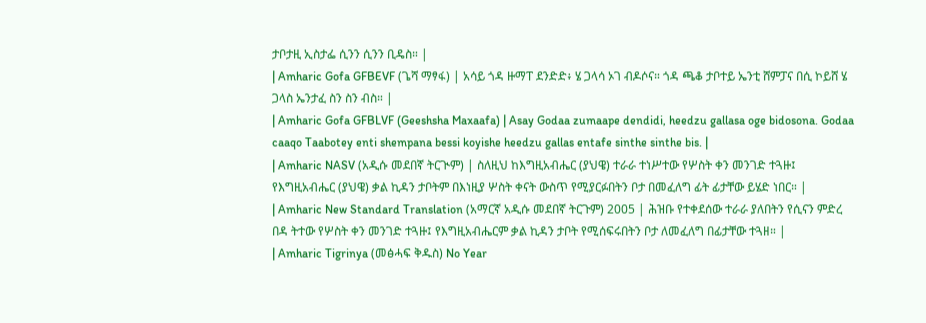ታቦታዚ ኢስታፌ ሲንን ሲንን ቢዴስ። |
| Amharic Gofa GFBEVF (ጌሻ ማፃፋ) | አሳይ ጎዳ ዙማፐ ደንድድ፥ ሄ ጋላሳ ኦገ ብዶሶና። ጎዳ ጫቆ ታቦተይ ኤንቲ ሸምፓና በሲ ኮይሸ ሄ ጋላስ ኤንታፈ ስን ስን ብስ። |
| Amharic Gofa GFBLVF (Geeshsha Maxaafa) | Asay Godaa zumaape dendidi, heedzu gallasa oge bidosona. Godaa caaqo Taabotey enti shempana bessi koyishe heedzu gallas entafe sinthe sinthe bis. |
| Amharic NASV (አዲሱ መደበኛ ትርጒም) | ስለዚህ ከእግዚአብሔር (ያህዌ) ተራራ ተነሥተው የሦስት ቀን መንገድ ተጓዙ፤ የእግዚአብሔር (ያህዌ) ቃል ኪዳን ታቦትም በእነዚያ ሦስት ቀናት ውስጥ የሚያርፉበትን ቦታ በመፈለግ ፊት ፊታቸው ይሄድ ነበር። |
| Amharic New Standard Translation (አማርኛ አዲሱ መደበኛ ትርጉም) 2005 | ሕዝቡ የተቀደሰው ተራራ ያለበትን የሲናን ምድረ በዳ ትተው የሦስት ቀን መንገድ ተጓዙ፤ የእግዚአብሔርም ቃል ኪዳን ታቦት የሚሰፍሩበትን ቦታ ለመፈለግ በፊታቸው ተጓዘ። |
| Amharic Tigrinya (መፅሓፍ ቅዱስ) No Year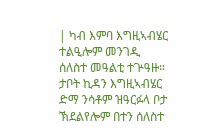| ካብ እምባ እግዚኣብሄር ተልዒሎም መንገዲ ሰለስተ መዓልቲ ተጕዓዙ። ታቦት ኪዳን እግዚኣብሄር ድማ ንሳቶም ዝዓርፉላ ቦታ ኽደልየሎም በተን ሰለስተ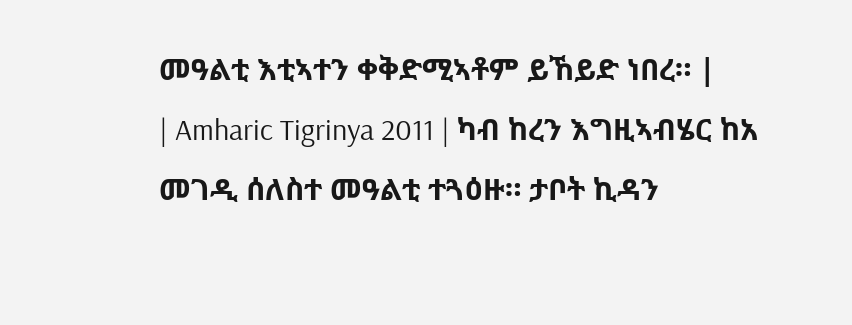መዓልቲ እቲኣተን ቀቅድሚኣቶም ይኸይድ ነበረ። |
| Amharic Tigrinya 2011 | ካብ ከረን እግዚኣብሄር ከአ መገዲ ሰለስተ መዓልቲ ተጓዕዙ። ታቦት ኪዳን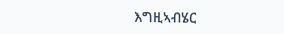እግዚኣብሄር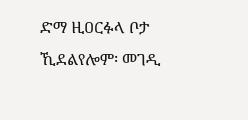ድማ ዚዐርፉላ ቦታ ኺደልየሎም፡ መገዲ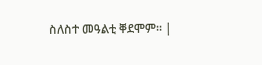ስለስተ መዓልቲ ቐደሞም። |